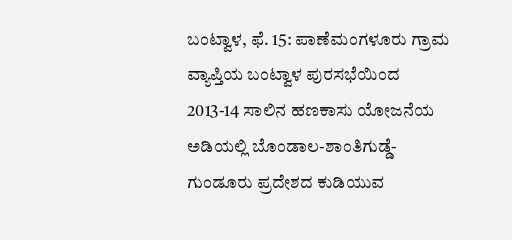ಬಂಟ್ವಾಳ, ಫೆ. 15: ಪಾಣೆಮಂಗಳೂರು ಗ್ರಾಮ ವ್ಯಾಪ್ತಿಯ ಬಂಟ್ವಾಳ ಪುರಸಭೆಯಿಂದ 2013-14 ಸಾಲಿನ ಹಣಕಾಸು ಯೋಜನೆಯ ಅಡಿಯಲ್ಲಿ ಬೊಂಡಾಲ-ಶಾಂತಿಗುಡ್ಡೆ- ಗುಂಡೂರು ಪ್ರದೇಶದ ಕುಡಿಯುವ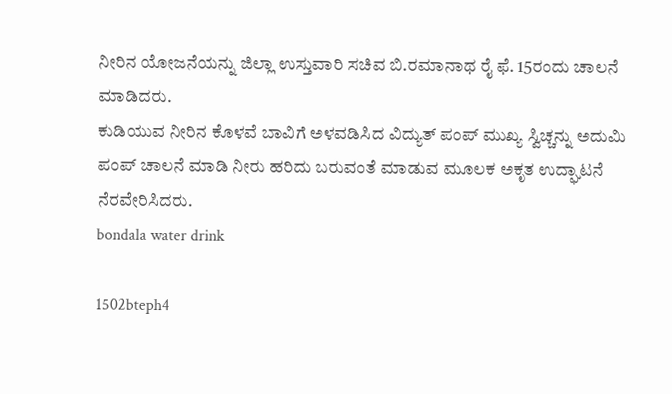ನೀರಿನ ಯೋಜನೆಯನ್ನು ಜಿಲ್ಲಾ ಉಸ್ತುವಾರಿ ಸಚಿವ ಬಿ.ರಮಾನಾಥ ರೈ ಫೆ. 15ರಂದು ಚಾಲನೆ ಮಾಡಿದರು.
ಕುಡಿಯುವ ನೀರಿನ ಕೊಳವೆ ಬಾವಿಗೆ ಅಳವಡಿಸಿದ ವಿದ್ಯುತ್ ಪಂಪ್ ಮುಖ್ಯ ಸ್ವಿಚ್ಚನ್ನು ಅದುಮಿ ಪಂಪ್ ಚಾಲನೆ ಮಾಡಿ ನೀರು ಹರಿದು ಬರುವಂತೆ ಮಾಡುವ ಮೂಲಕ ಅಕೃತ ಉದ್ಘಾಟನೆ ನೆರವೇರಿಸಿದರು.
bondala water drink

1502bteph4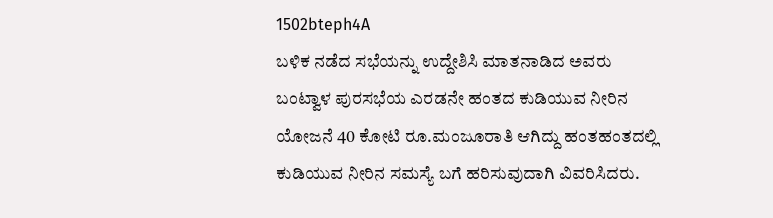1502bteph4A
ಬಳಿಕ ನಡೆದ ಸಭೆಯನ್ನು ಉದ್ದೇಶಿಸಿ ಮಾತನಾಡಿದ ಅವರು ಬಂಟ್ವಾಳ ಪುರಸಭೆಯ ಎರಡನೇ ಹಂತದ ಕುಡಿಯುವ ನೀರಿನ ಯೋಜನೆ 40 ಕೋಟಿ ರೂ.ಮಂಜೂರಾತಿ ಆಗಿದ್ದು ಹಂತಹಂತದಲ್ಲಿ ಕುಡಿಯುವ ನೀರಿನ ಸಮಸ್ಯೆ ಬಗೆ ಹರಿಸುವುದಾಗಿ ವಿವರಿಸಿದರು.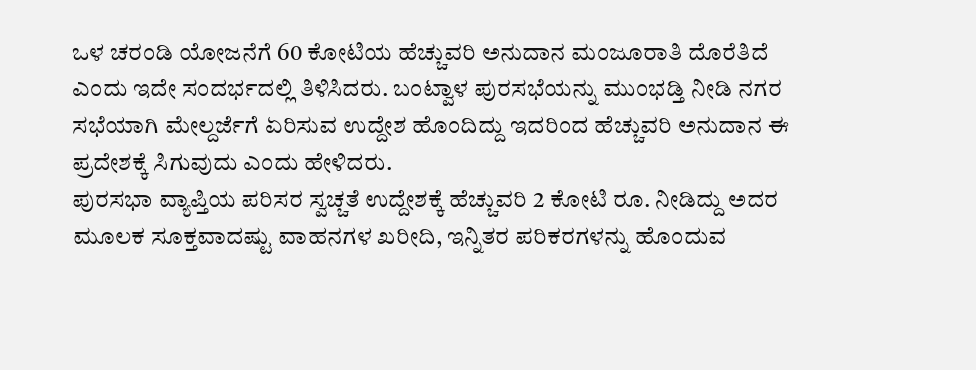ಒಳ ಚರಂಡಿ ಯೋಜನೆಗೆ 60 ಕೋಟಿಯ ಹೆಚ್ಚುವರಿ ಅನುದಾನ ಮಂಜೂರಾತಿ ದೊರೆತಿದೆ ಎಂದು ಇದೇ ಸಂದರ್ಭದಲ್ಲಿ ತಿಳಿಸಿದರು. ಬಂಟ್ವಾಳ ಪುರಸಭೆಯನ್ನು ಮುಂಭಡ್ತಿ ನೀಡಿ ನಗರ ಸಭೆಯಾಗಿ ಮೇಲ್ದರ್ಜೆಗೆ ಏರಿಸುವ ಉದ್ದೇಶ ಹೊಂದಿದ್ದು ಇದರಿಂದ ಹೆಚ್ಚುವರಿ ಅನುದಾನ ಈ ಪ್ರದೇಶಕ್ಕೆ ಸಿಗುವುದು ಎಂದು ಹೇಳಿದರು.
ಪುರಸಭಾ ವ್ಯಾಪ್ತಿಯ ಪರಿಸರ ಸ್ವಚ್ಚತೆ ಉದ್ದೇಶಕ್ಕೆ ಹೆಚ್ಚುವರಿ 2 ಕೋಟಿ ರೂ. ನೀಡಿದ್ದು ಅದರ ಮೂಲಕ ಸೂಕ್ತವಾದಷ್ಟು ವಾಹನಗಳ ಖರೀದಿ, ಇನ್ನಿತರ ಪರಿಕರಗಳನ್ನು ಹೊಂದುವ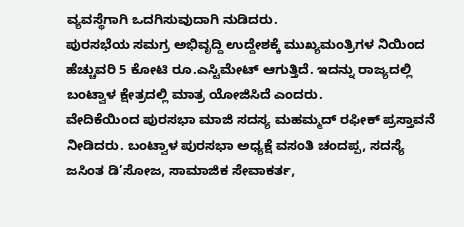ವ್ಯವಸ್ಥೆಗಾಗಿ ಒದಗಿಸುವುದಾಗಿ ನುಡಿದರು.
ಪುರಸಭೆಯ ಸಮಗ್ರ ಅಭಿವೃದ್ದಿ ಉದ್ದೇಶಕ್ಕೆ ಮುಖ್ಯಮಂತ್ರಿಗಳ ನಿಯಿಂದ ಹೆಚ್ಚುವರಿ 5 ಕೋಟಿ ರೂ.ಎಸ್ಟಿಮೇಟ್ ಆಗುತ್ತಿದೆ. ಇದನ್ನು ರಾಜ್ಯದಲ್ಲಿ ಬಂಟ್ವಾಳ ಕ್ಷೇತ್ರದಲ್ಲಿ ಮಾತ್ರ ಯೋಜಿಸಿದೆ ಎಂದರು.
ವೇದಿಕೆಯಿಂದ ಪುರಸಭಾ ಮಾಜಿ ಸದಸ್ಯ ಮಹಮ್ಮದ್ ರಫೀಕ್ ಪ್ರಸ್ತಾವನೆ ನೀಡಿದರು. ಬಂಟ್ವಾಳ ಪುರಸಭಾ ಅಧ್ಯಕ್ಷೆ ವಸಂತಿ ಚಂದಪ್ಪ, ಸದಸ್ಯೆ ಜಸಿಂತ ಡಿ’ಸೋಜ, ಸಾಮಾಜಿಕ ಸೇವಾಕರ್ತ,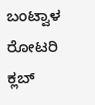ಬಂಟ್ವಾಳ ರೋಟರಿ ಕ್ಲಬ್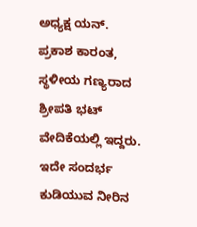ಅಧ್ಯಕ್ಷ ಯನ್. ಪ್ರಕಾಶ ಕಾರಂತ, ಸ್ಥಳೀಯ ಗಣ್ಯರಾದ ಶ್ರೀಪತಿ ಭಟ್ ವೇದಿಕೆಯಲ್ಲಿ ಇದ್ದರು.
ಇದೇ ಸಂದರ್ಭ ಕುಡಿಯುವ ನೀರಿನ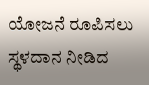ಯೋಜನೆ ರೂಪಿಸಲು ಸ್ಥಳದಾನ ನೀಡಿದ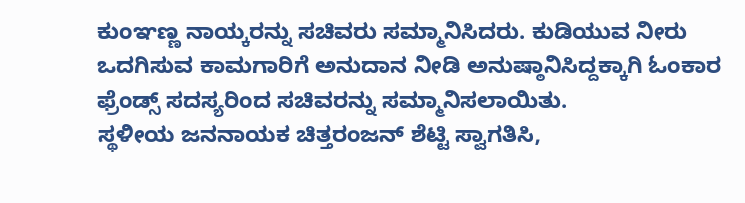ಕುಂಞಣ್ಣ ನಾಯ್ಕರನ್ನು ಸಚಿವರು ಸಮ್ಮಾನಿಸಿದರು. ಕುಡಿಯುವ ನೀರು ಒದಗಿಸುವ ಕಾಮಗಾರಿಗೆ ಅನುದಾನ ನೀಡಿ ಅನುಷ್ಠಾನಿಸಿದ್ದಕ್ಕಾಗಿ ಓಂಕಾರ ಫ್ರೆಂಡ್ಸ್ ಸದಸ್ಯರಿಂದ ಸಚಿವರನ್ನು ಸಮ್ಮಾನಿಸಲಾಯಿತು.
ಸ್ಥಳೀಯ ಜನನಾಯಕ ಚಿತ್ತರಂಜನ್ ಶೆಟ್ಟಿ ಸ್ವಾಗತಿಸಿ,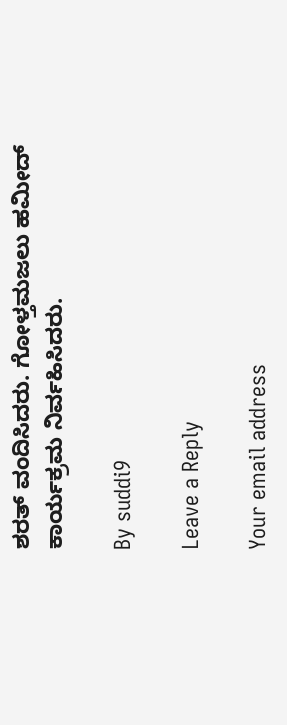ಶರತ್ ವಂದಿಸಿದರು. ಗೋಳ್ತಮಜಲು ಹಮೀದ್ ಕಾರ್ಯಕ್ರಮ ನಿರ್ವಹಿಸಿದರು.

By suddi9

Leave a Reply

Your email address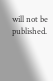will not be published.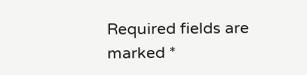Required fields are marked *